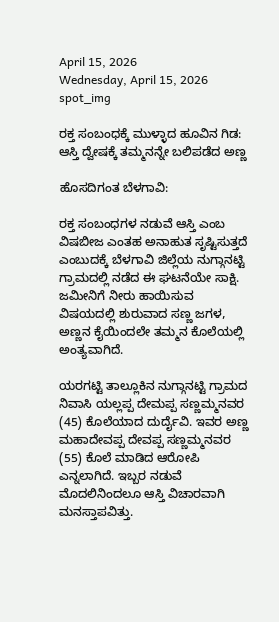April 15, 2026
Wednesday, April 15, 2026
spot_img

ರಕ್ತ ಸಂಬಂಧಕ್ಕೆ ಮುಳ್ಳಾದ ಹೂವಿನ ಗಿಡ: ಆಸ್ತಿ ದ್ವೇಷಕ್ಕೆ ತಮ್ಮನನ್ನೇ ಬಲಿಪಡೆದ ಅಣ್ಣ

ಹೊಸದಿಗಂತ ಬೆಳಗಾವಿ:

ರಕ್ತ ಸಂಬಂಧಗಳ ನಡುವೆ ಆಸ್ತಿ ಎಂಬ ವಿಷಬೀಜ ಎಂತಹ ಅನಾಹುತ ಸೃಷ್ಟಿಸುತ್ತದೆ ಎಂಬುದಕ್ಕೆ ಬೆಳಗಾವಿ ಜಿಲ್ಲೆಯ ನುಗ್ಗಾನಟ್ಟಿ ಗ್ರಾಮದಲ್ಲಿ ನಡೆದ ಈ ಘಟನೆಯೇ ಸಾಕ್ಷಿ. ಜಮೀನಿಗೆ ನೀರು ಹಾಯಿಸುವ ವಿಷಯದಲ್ಲಿ ಶುರುವಾದ ಸಣ್ಣ ಜಗಳ, ಅಣ್ಣನ ಕೈಯಿಂದಲೇ ತಮ್ಮನ ಕೊಲೆಯಲ್ಲಿ ಅಂತ್ಯವಾಗಿದೆ.

ಯರಗಟ್ಟಿ ತಾಲ್ಲೂಕಿನ ನುಗ್ಗಾನಟ್ಟಿ ಗ್ರಾಮದ ನಿವಾಸಿ ಯಲ್ಲಪ್ಪ ದೇಮಪ್ಪ ಸಣ್ಣಮ್ಮನವರ (45) ಕೊಲೆಯಾದ ದುರ್ದೈವಿ. ಇವರ ಅಣ್ಣ ಮಹಾದೇವಪ್ಪ ದೇವಪ್ಪ ಸಣ್ಣಮ್ಮನವರ (55) ಕೊಲೆ ಮಾಡಿದ ಆರೋಪಿ ಎನ್ನಲಾಗಿದೆ. ಇಬ್ಬರ ನಡುವೆ ಮೊದಲಿನಿಂದಲೂ ಆಸ್ತಿ ವಿಚಾರವಾಗಿ ಮನಸ್ತಾಪವಿತ್ತು.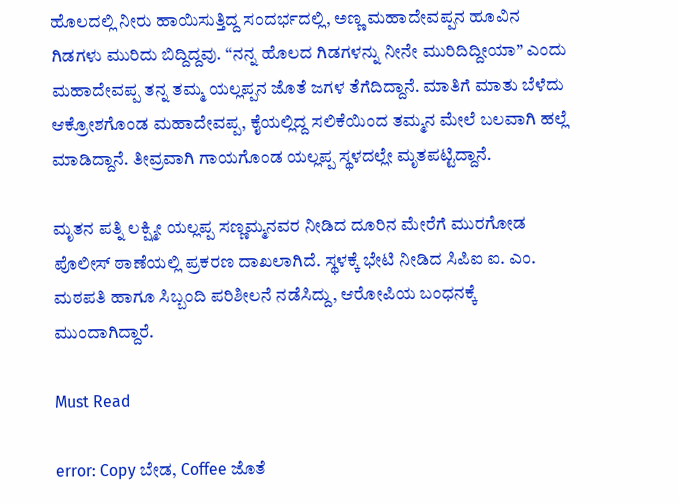ಹೊಲದಲ್ಲಿ ನೀರು ಹಾಯಿಸುತ್ತಿದ್ದ ಸಂದರ್ಭದಲ್ಲಿ, ಅಣ್ಣ ಮಹಾದೇವಪ್ಪನ ಹೂವಿನ ಗಿಡಗಳು ಮುರಿದು ಬಿದ್ದಿದ್ದವು. “ನನ್ನ ಹೊಲದ ಗಿಡಗಳನ್ನು ನೀನೇ ಮುರಿದಿದ್ದೀಯಾ” ಎಂದು ಮಹಾದೇವಪ್ಪ ತನ್ನ ತಮ್ಮ ಯಲ್ಲಪ್ಪನ ಜೊತೆ ಜಗಳ ತೆಗೆದಿದ್ದಾನೆ. ಮಾತಿಗೆ ಮಾತು ಬೆಳೆದು ಆಕ್ರೋಶಗೊಂಡ ಮಹಾದೇವಪ್ಪ, ಕೈಯಲ್ಲಿದ್ದ ಸಲಿಕೆಯಿಂದ ತಮ್ಮನ ಮೇಲೆ ಬಲವಾಗಿ ಹಲ್ಲೆ ಮಾಡಿದ್ದಾನೆ. ತೀವ್ರವಾಗಿ ಗಾಯಗೊಂಡ ಯಲ್ಲಪ್ಪ ಸ್ಥಳದಲ್ಲೇ ಮೃತಪಟ್ಟಿದ್ದಾನೆ.

ಮೃತನ ಪತ್ನಿ ಲಕ್ಷ್ಮೀ ಯಲ್ಲಪ್ಪ ಸಣ್ಣಮ್ಮನವರ ನೀಡಿದ ದೂರಿನ ಮೇರೆಗೆ ಮುರಗೋಡ ಪೊಲೀಸ್ ಠಾಣೆಯಲ್ಲಿ ಪ್ರಕರಣ ದಾಖಲಾಗಿದೆ. ಸ್ಥಳಕ್ಕೆ ಭೇಟಿ ನೀಡಿದ ಸಿಪಿಐ ಐ. ಎಂ. ಮಠಪತಿ ಹಾಗೂ ಸಿಬ್ಬಂದಿ ಪರಿಶೀಲನೆ ನಡೆಸಿದ್ದು, ಆರೋಪಿಯ ಬಂಧನಕ್ಕೆ ಮುಂದಾಗಿದ್ದಾರೆ.

Must Read

error: Copy ಬೇಡ, Coffee ಜೊತೆ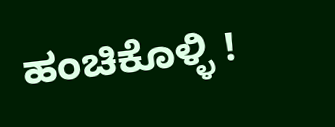ಹಂಚಿಕೊಳ್ಳಿ !